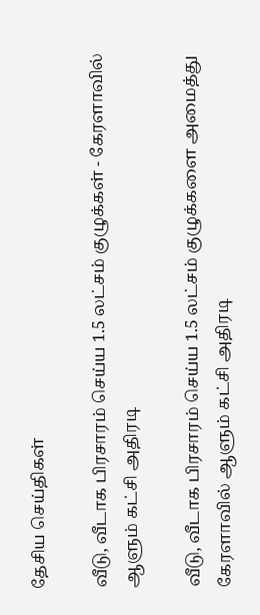தேசிய செய்திகள்

வீடு, வீடாக பிரசாரம் செய்ய 1.5 லட்சம் குழுக்கள் - கேரளாவில் ஆளும் கட்சி அதிரடி

வீடு, வீடாக பிரசாரம் செய்ய 1.5 லட்சம் குழுக்களை அமைத்து கேரளாவில் ஆளும் கட்சி அதிரடி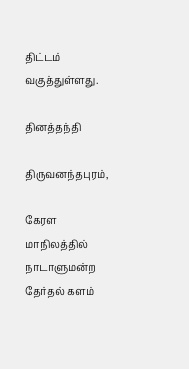திட்டம் வகுத்துள்ளது.

தினத்தந்தி

திருவனந்தபுரம்,

கேரள மாநிலத்தில் நாடாளுமன்ற தேர்தல் களம்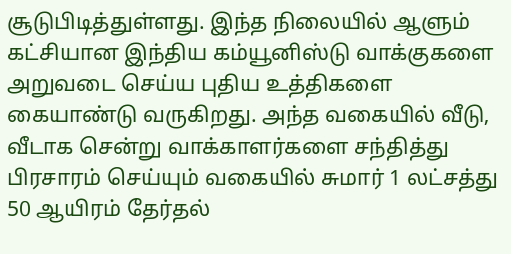சூடுபிடித்துள்ளது. இந்த நிலையில் ஆளும் கட்சியான இந்திய கம்யூனிஸ்டு வாக்குகளை அறுவடை செய்ய புதிய உத்திகளை கையாண்டு வருகிறது. அந்த வகையில் வீடு, வீடாக சென்று வாக்காளர்களை சந்தித்து பிரசாரம் செய்யும் வகையில் சுமார் 1 லட்சத்து 50 ஆயிரம் தேர்தல்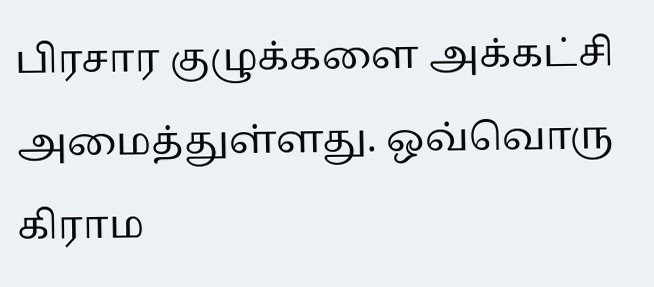பிரசார குழுக்களை அக்கட்சி அமைத்துள்ளது. ஒவ்வொரு கிராம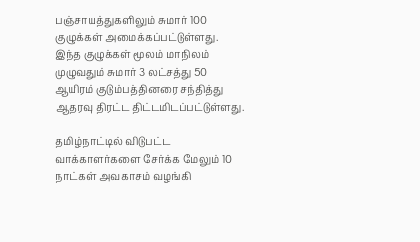பஞ்சாயத்துகளிலும் சுமார் 100 குழுக்கள் அமைக்கப்பட்டுள்ளது. இந்த குழுக்கள் மூலம் மாநிலம் முழுவதும் சுமார் 3 லட்சத்து 50 ஆயிரம் குடும்பத்தினரை சந்தித்து ஆதரவு திரட்ட திட்டமிடப்பட்டுள்ளது.

தமிழ்நாட்டில் விடுபட்ட வாக்காளர்களை சேர்க்க மேலும் 10 நாட்கள் அவகாசம் வழங்கி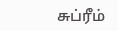சுப்ரீம்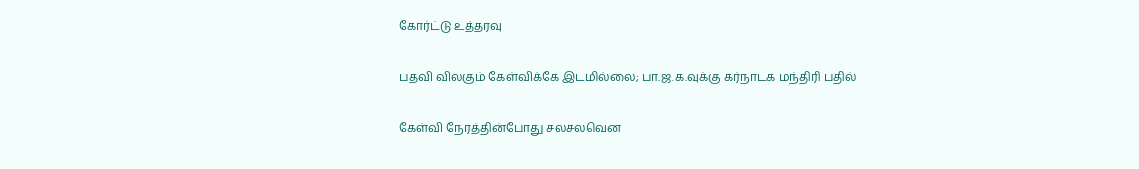கோர்ட்டு உத்தரவு

பதவி விலகும் கேள்விக்கே இடமில்லை; பா.ஜ.க.வுக்கு கர்நாடக மந்திரி பதில்

கேள்வி நேரத்தின்போது சலசலவென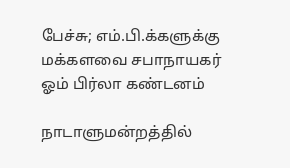பேச்சு; எம்.பி.க்களுக்கு மக்களவை சபாநாயகர் ஓம் பிர்லா கண்டனம்

நாடாளுமன்றத்தில்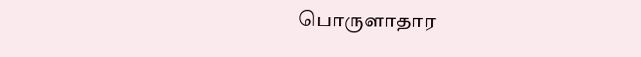பொருளாதார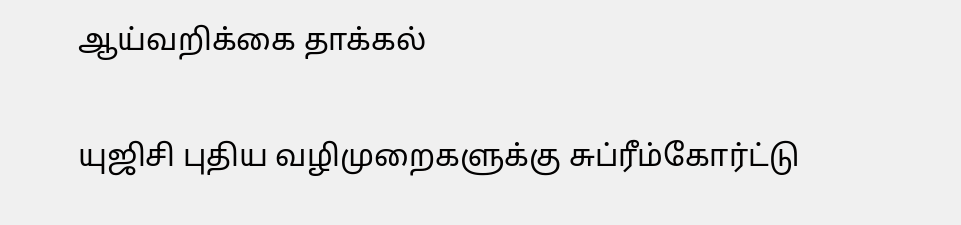ஆய்வறிக்கை தாக்கல்

யுஜிசி புதிய வழிமுறைகளுக்கு சுப்ரீம்கோர்ட்டு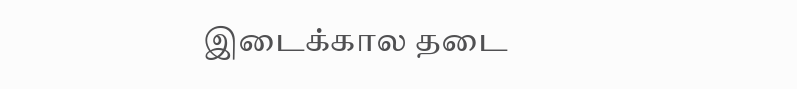இடைக்கால தடை